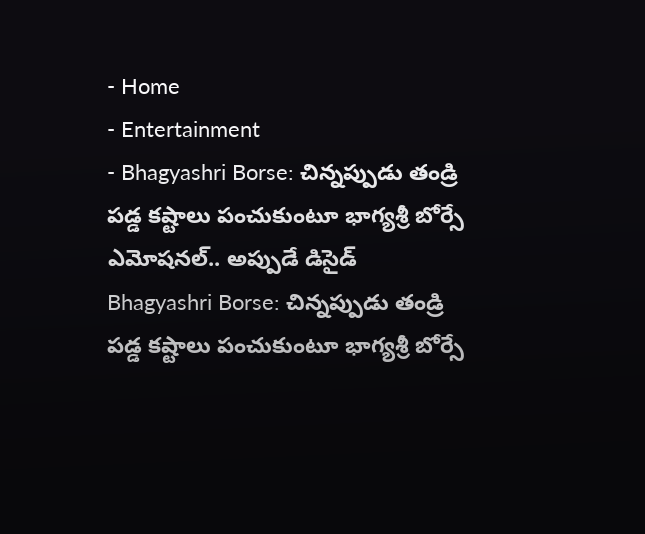- Home
- Entertainment
- Bhagyashri Borse: చిన్నప్పుడు తండ్రి పడ్డ కష్టాలు పంచుకుంటూ భాగ్యశ్రీ బోర్సే ఎమోషనల్.. అప్పుడే డిసైడ్
Bhagyashri Borse: చిన్నప్పుడు తండ్రి పడ్డ కష్టాలు పంచుకుంటూ భాగ్యశ్రీ బోర్సే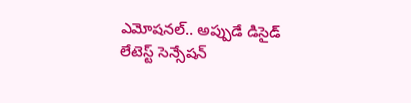ఎమోషనల్.. అప్పుడే డిసైడ్
లేటెస్ట్ సెన్సేషన్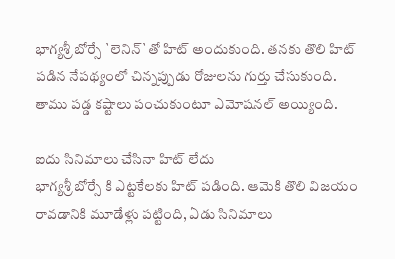భాగ్యశ్రీ బోర్సే `లెనిన్`తో హిట్ అందుకుంది. తనకు తొలి హిట్ పడిన నేపథ్యంలో చిన్నప్పుడు రోజులను గుర్తు చేసుకుంది. తాము పడ్డ కష్టాలు పంచుకుంటూ ఎమోషనల్ అయ్యింది.

ఐదు సినిమాలు చేసినా హిట్ లేదు
భాగ్యశ్రీ బోర్సే కి ఎట్టకేలకు హిట్ పడింది. ఆమెకి తొలి విజయం రావడానికి మూడేళ్లు పట్టింది, ఏడు సినిమాలు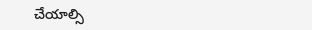చేయాల్సి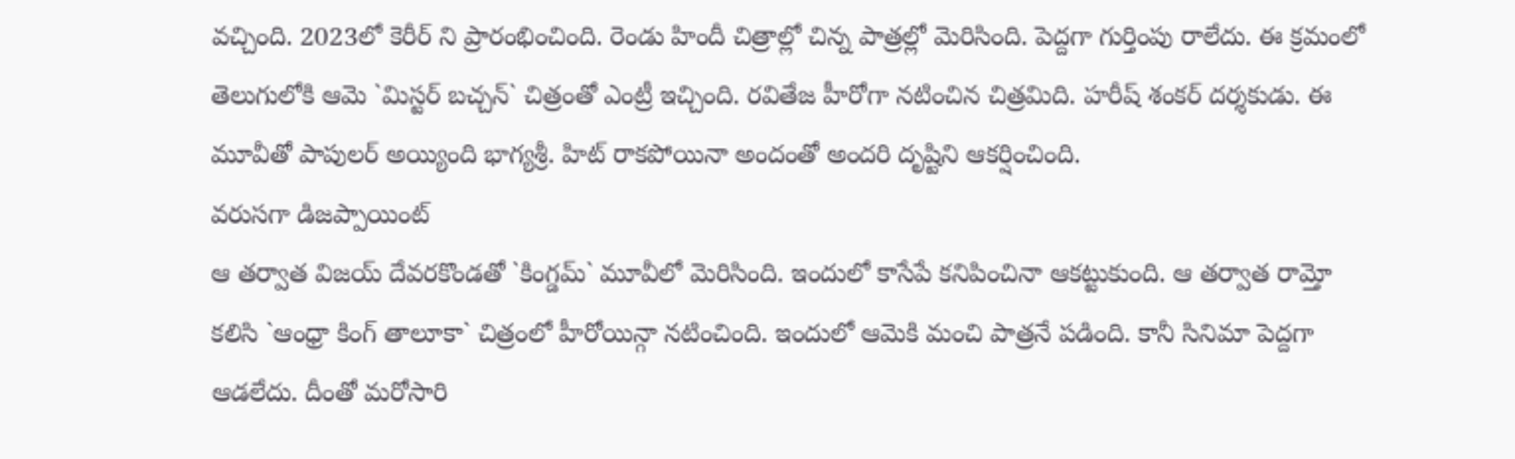వచ్చింది. 2023లో కెరీర్ ని ప్రారంభించింది. రెండు హిందీ చిత్రాల్లో చిన్న పాత్రల్లో మెరిసింది. పెద్దగా గుర్తింపు రాలేదు. ఈ క్రమంలో తెలుగులోకి ఆమె `మిస్టర్ బచ్చన్` చిత్రంతో ఎంట్రీ ఇచ్చింది. రవితేజ హీరోగా నటించిన చిత్రమిది. హరీష్ శంకర్ దర్శకుడు. ఈ మూవీతో పాపులర్ అయ్యింది భాగ్యశ్రీ. హిట్ రాకపోయినా అందంతో అందరి దృష్టిని ఆకర్షించింది.
వరుసగా డిజప్పాయింట్
ఆ తర్వాత విజయ్ దేవరకొండతో `కింగ్డమ్` మూవీలో మెరిసింది. ఇందులో కాసేపే కనిపించినా ఆకట్టుకుంది. ఆ తర్వాత రామ్తో కలిసి `ఆంధ్రా కింగ్ తాలూకా` చిత్రంలో హీరోయిన్గా నటించింది. ఇందులో ఆమెకి మంచి పాత్రనే పడింది. కానీ సినిమా పెద్దగా ఆడలేదు. దీంతో మరోసారి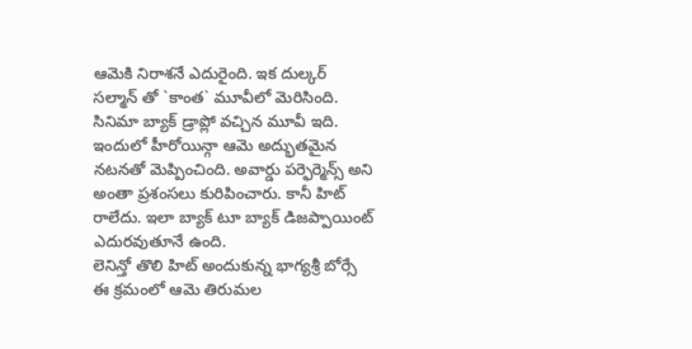ఆమెకి నిరాశనే ఎదురైంది. ఇక దుల్కర్ సల్మాన్ తో `కాంత` మూవీలో మెరిసింది. సినిమా బ్యాక్ డ్రాప్లో వచ్చిన మూవీ ఇది. ఇందులో హీరోయిన్గా ఆమె అద్భుతమైన నటనతో మెప్పించింది. అవార్డు పర్ఫెర్మెన్స్ అని అంతా ప్రశంసలు కురిపించారు. కానీ హిట్ రాలేదు. ఇలా బ్యాక్ టూ బ్యాక్ డిజప్పాయింట్ ఎదురవుతూనే ఉంది.
లెనిన్తో తొలి హిట్ అందుకున్న భాగ్యశ్రీ బోర్సే
ఈ క్రమంలో ఆమె తిరుమల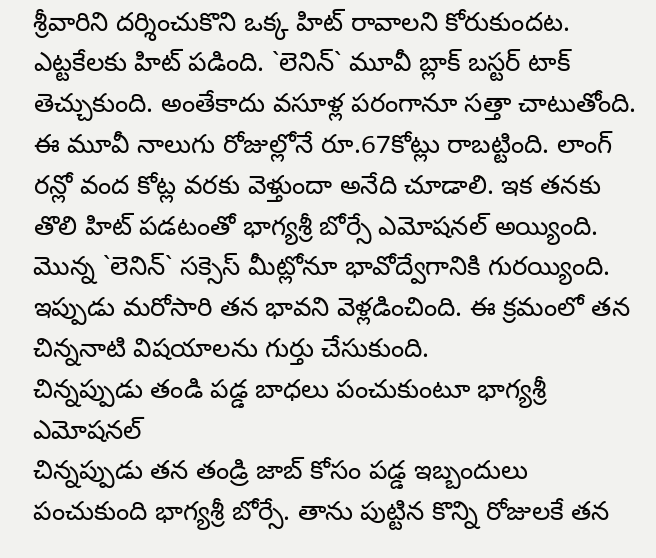శ్రీవారిని దర్శించుకొని ఒక్క హిట్ రావాలని కోరుకుందట. ఎట్టకేలకు హిట్ పడింది. `లెనిన్` మూవీ బ్లాక్ బస్టర్ టాక్ తెచ్చుకుంది. అంతేకాదు వసూళ్ల పరంగానూ సత్తా చాటుతోంది. ఈ మూవీ నాలుగు రోజుల్లోనే రూ.67కోట్లు రాబట్టింది. లాంగ్ రన్లో వంద కోట్ల వరకు వెళ్తుందా అనేది చూడాలి. ఇక తనకు తొలి హిట్ పడటంతో భాగ్యశ్రీ బోర్సే ఎమోషనల్ అయ్యింది. మొన్న `లెనిన్` సక్సెస్ మీట్లోనూ భావోద్వేగానికి గురయ్యింది. ఇప్పుడు మరోసారి తన భావని వెళ్లడించింది. ఈ క్రమంలో తన చిన్ననాటి విషయాలను గుర్తు చేసుకుంది.
చిన్నప్పుడు తండి పడ్డ బాధలు పంచుకుంటూ భాగ్యశ్రీ ఎమోషనల్
చిన్నప్పుడు తన తండ్రి జాబ్ కోసం పడ్డ ఇబ్బందులు పంచుకుంది భాగ్యశ్రీ బోర్సే. తాను పుట్టిన కొన్ని రోజులకే తన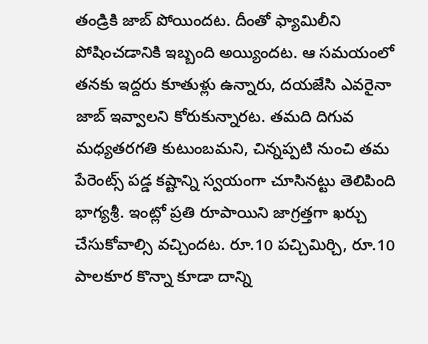తండ్రికి జాబ్ పోయిందట. దీంతో ఫ్యామిలీని పోషించడానికి ఇబ్బంది అయ్యిందట. ఆ సమయంలో తనకు ఇద్దరు కూతుళ్లు ఉన్నారు, దయజేసి ఎవరైనా జాబ్ ఇవ్వాలని కోరుకున్నారట. తమది దిగువ మధ్యతరగతి కుటుంబమని, చిన్నప్పటి నుంచి తమ పేరెంట్స్ పడ్డ కష్టాన్ని స్వయంగా చూసినట్టు తెలిపింది భాగ్యశ్రీ. ఇంట్లో ప్రతి రూపాయిని జాగ్రత్తగా ఖర్చు చేసుకోవాల్సి వచ్చిందట. రూ.10 పచ్చిమిర్చి, రూ.10 పాలకూర కొన్నా కూడా దాన్ని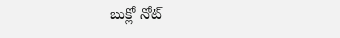బుక్లో నోట్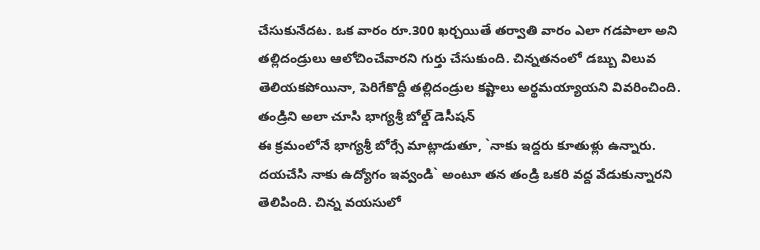చేసుకునేదట. ఒక వారం రూ.300 ఖర్చయితే తర్వాతి వారం ఎలా గడపాలా అని తల్లిదండ్రులు ఆలోచించేవారని గుర్తు చేసుకుంది. చిన్నతనంలో డబ్బు విలువ తెలియకపోయినా, పెరిగేకొద్దీ తల్లిదండ్రుల కష్టాలు అర్థమయ్యాయని వివరించింది.
తండ్రిని అలా చూసి భాగ్యశ్రీ బోల్డ్ డెసీషన్
ఈ క్రమంలోనే భాగ్యశ్రీ బోర్సే మాట్లాడుతూ, `నాకు ఇద్దరు కూతుళ్లు ఉన్నారు. దయచేసి నాకు ఉద్యోగం ఇవ్వండి` అంటూ తన తండ్రి ఒకరి వద్ద వేడుకున్నారని తెలిపింది. చిన్న వయసులో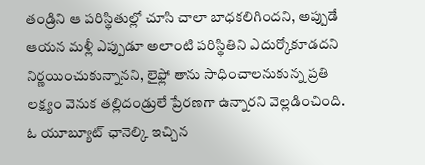తండ్రిని ఆ పరిస్థితుల్లో చూసి చాలా బాధకలిగిందని, అప్పుడే ఆయన మళ్లీ ఎప్పుడూ అలాంటి పరిస్థితిని ఎదుర్కోకూడదని నిర్ణయించుకున్నానని, లైఫ్లో తాను సాధించాలనుకున్న ప్రతి లక్ష్యం వెనుక తల్లిదండ్రులే ప్రేరణగా ఉన్నారని వెల్లడించింది. ఓ యూబ్యూట్ ఛానెల్కి ఇచ్చిన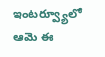ఇంటర్వ్యూలో ఆమె ఈ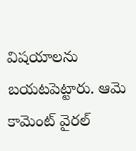విషయాలను బయటపెట్టారు. ఆమె కామెంట్ వైరల్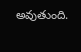అవుతుంది.